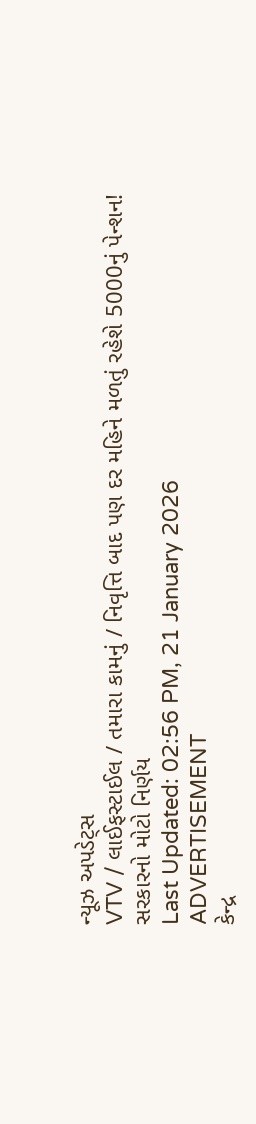ન્યૂઝ અપડેટ્સ
VTV / લાઈફસ્ટાઈલ / તમારા કામનું / નિવૃત્તિ બાદ પણ દર મહિને મળતું રહેશે 5000નું પેન્શન! સરકારનો મોટો નિર્ણય
Last Updated: 02:56 PM, 21 January 2026
ADVERTISEMENT
કેન્દ્ર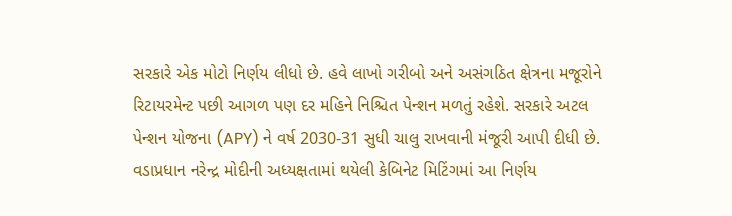સરકારે એક મોટો નિર્ણય લીધો છે. હવે લાખો ગરીબો અને અસંગઠિત ક્ષેત્રના મજૂરોને રિટાયરમેન્ટ પછી આગળ પણ દર મહિને નિશ્ચિત પેન્શન મળતું રહેશે. સરકારે અટલ પેન્શન યોજના (APY) ને વર્ષ 2030-31 સુધી ચાલુ રાખવાની મંજૂરી આપી દીધી છે. વડાપ્રધાન નરેન્દ્ર મોદીની અધ્યક્ષતામાં થયેલી કેબિનેટ મિટિંગમાં આ નિર્ણય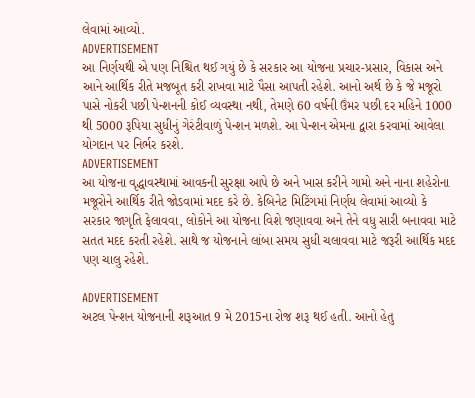લેવામાં આવ્યો.
ADVERTISEMENT
આ નિર્ણયથી એ પણ નિશ્ચિત થઈ ગયું છે કે સરકાર આ યોજના પ્રચાર-પ્રસાર, વિકાસ અને આને આર્થિક રીતે મજબૂત કરી રાખવા માટે પૈસા આપતી રહેશે. આનો અર્થ છે કે જે મજૂરો પાસે નોકરી પછી પેન્શનની કોઈ વ્યવસ્થા નથી, તેમણે 60 વર્ષની ઉંમર પછી દર મહિને 1000 થી 5000 રૂપિયા સુધીનું ગેરંટીવાળું પેન્શન મળશે. આ પેન્શન એમના દ્વારા કરવામાં આવેલા યોગદાન પર નિર્ભર કરશે.
ADVERTISEMENT
આ યોજના વૃદ્ધાવસ્થામાં આવકની સુરક્ષા આપે છે અને ખાસ કરીને ગામો અને નાના શહેરોના મજૂરોને આર્થિક રીતે જોડવામાં મદદ કરે છે. કેબિનેટ મિટિંગમાં નિર્ણય લેવામાં આવ્યો કે સરકાર જાગૃતિ ફેલાવવા, લોકોને આ યોજના વિશે જણાવવા અને તેને વધુ સારી બનાવવા માટે સતત મદદ કરતી રહેશે. સાથે જ યોજનાને લાંબા સમય સુધી ચલાવવા માટે જરૂરી આર્થિક મદદ પણ ચાલુ રહેશે.

ADVERTISEMENT
અટલ પેન્શન યોજનાની શરૂઆત 9 મે 2015ના રોજ શરૂ થઈ હતી. આનો હેતુ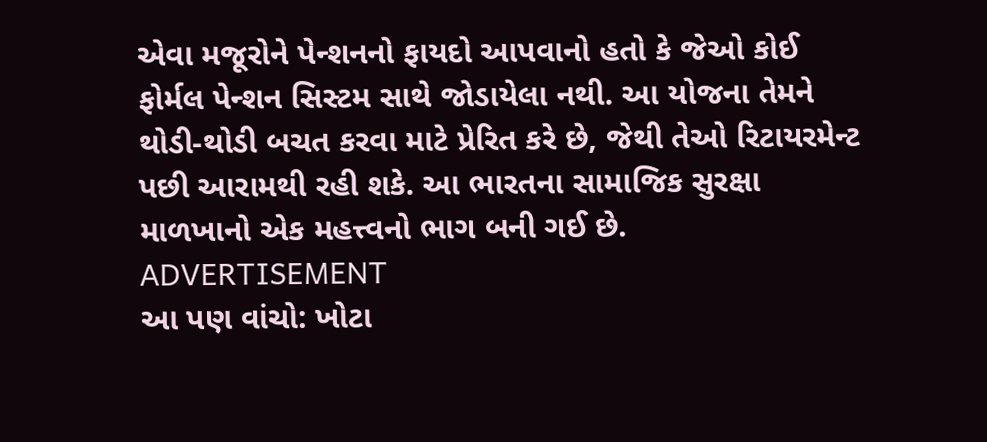એવા મજૂરોને પેન્શનનો ફાયદો આપવાનો હતો કે જેઓ કોઈ ફોર્મલ પેન્શન સિસ્ટમ સાથે જોડાયેલા નથી. આ યોજના તેમને થોડી-થોડી બચત કરવા માટે પ્રેરિત કરે છે, જેથી તેઓ રિટાયરમેન્ટ પછી આરામથી રહી શકે. આ ભારતના સામાજિક સુરક્ષા માળખાનો એક મહત્ત્વનો ભાગ બની ગઈ છે.
ADVERTISEMENT
આ પણ વાંચો: ખોટા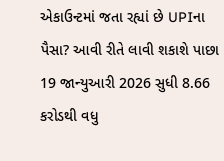એકાઉન્ટમાં જતા રહ્યાં છે UPIના પૈસા? આવી રીતે લાવી શકાશે પાછા
19 જાન્યુઆરી 2026 સુધી 8.66 કરોડથી વધુ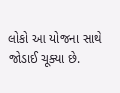લોકો આ યોજના સાથે જોડાઈ ચૂક્યા છે.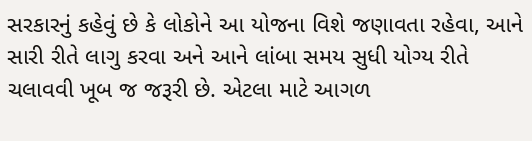સરકારનું કહેવું છે કે લોકોને આ યોજના વિશે જણાવતા રહેવા, આને સારી રીતે લાગુ કરવા અને આને લાંબા સમય સુધી યોગ્ય રીતે ચલાવવી ખૂબ જ જરૂરી છે. એટલા માટે આગળ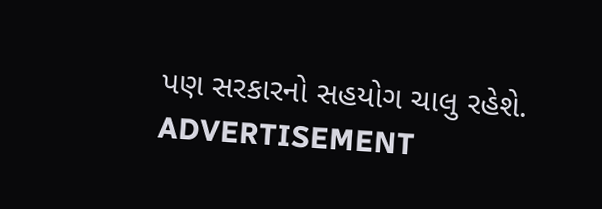પણ સરકારનો સહયોગ ચાલુ રહેશે.
ADVERTISEMENT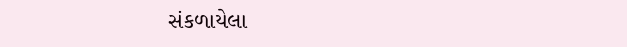સંકળાયેલા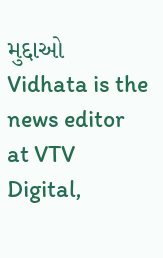મુદ્દાઓ
Vidhata is the news editor at VTV Digital,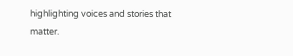highlighting voices and stories that matter.